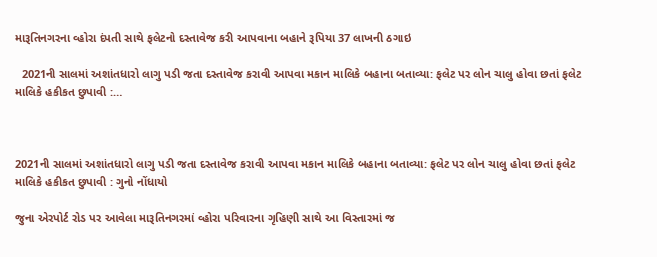મારૂતિનગરના વ્હોરા દંપતી સાથે ફલેટનો દસ્તાવેજ કરી આપવાના બહાને રૂપિયા 37 લાખની ઠગાઇ

  2021ની સાલમાં અશાંતધારો લાગુ પડી જતા દસ્તાવેજ કરાવી આપવા મકાન માલિકે બહાના બતાવ્યા: ફલેટ પર લોન ચાલુ હોવા છતાં ફલેટ માલિકે હકીકત છુપાવી :…



2021ની સાલમાં અશાંતધારો લાગુ પડી જતા દસ્તાવેજ કરાવી આપવા મકાન માલિકે બહાના બતાવ્યા: ફલેટ પર લોન ચાલુ હોવા છતાં ફલેટ માલિકે હકીકત છુપાવી : ગુનો નોંધાયો

જુના એરપોર્ટ રોડ પર આવેલા મારૂતિનગરમાં વ્હોરા પરિવારના ગૃહિણી સાથે આ વિસ્તારમાં જ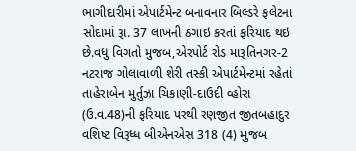ભાગીદારીમાં એપાર્ટમેન્ટ બનાવનાર બિલ્ડરે ફલેટના સોદામાં રૂા. 37 લાખની ઠગાઇ કરતાં ફરિયાદ થઇ છે.વધુ વિગતો મુજબ,એરપોર્ટ રોડ મારૂતિનગર-2 નટરાજ ગોલાવાળી શેરી તસ્કી એપાર્ટમેન્ટમાં રહેતાં તાહેરાબેન મુર્તુઝા ચિકાણી-દાઉદી વ્હોરા (ઉ.વ.48)ની ફરિયાદ પરથી રણજીત જીતબહાદુર વશિષ્ટ વિરૂધ્ધ બીએનએસ 318 (4) મુજબ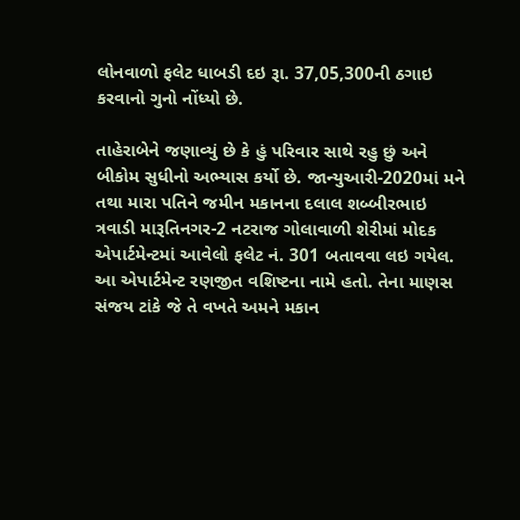લોનવાળો ફલેટ ધાબડી દઇ રૂા. 37,05,300ની ઠગાઇ કરવાનો ગુનો નોંધ્યો છે.

તાહેરાબેને જણાવ્યું છે કે હું પરિવાર સાથે રહુ છું અને બીકોમ સુધીનો અભ્યાસ કર્યો છે. જાન્યુઆરી-2020માં મને તથા મારા પતિને જમીન મકાનના દલાલ શબ્બીરભાઇ ત્રવાડી મારૂતિનગર-2 નટરાજ ગોલાવાળી શેરીમાં મોદક એપાર્ટમેન્ટમાં આવેલો ફલેટ નં. 301 બતાવવા લઇ ગયેલ. આ એપાર્ટમેન્ટ રણજીત વશિષ્ટના નામે હતો. તેના માણસ સંજય ટાંકે જે તે વખતે અમને મકાન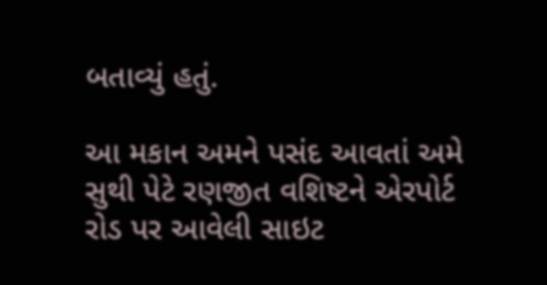બતાવ્યું હતું.

આ મકાન અમને પસંદ આવતાં અમે સુથી પેટે રણજીત વશિષ્ટને એરપોર્ટ રોડ પર આવેલી સાઇટ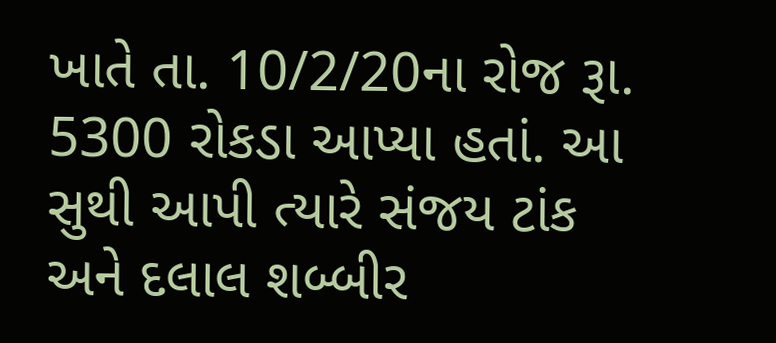ખાતે તા. 10/2/20ના રોજ રૂા. 5300 રોકડા આપ્યા હતાં. આ સુથી આપી ત્યારે સંજય ટાંક અને દલાલ શબ્બીર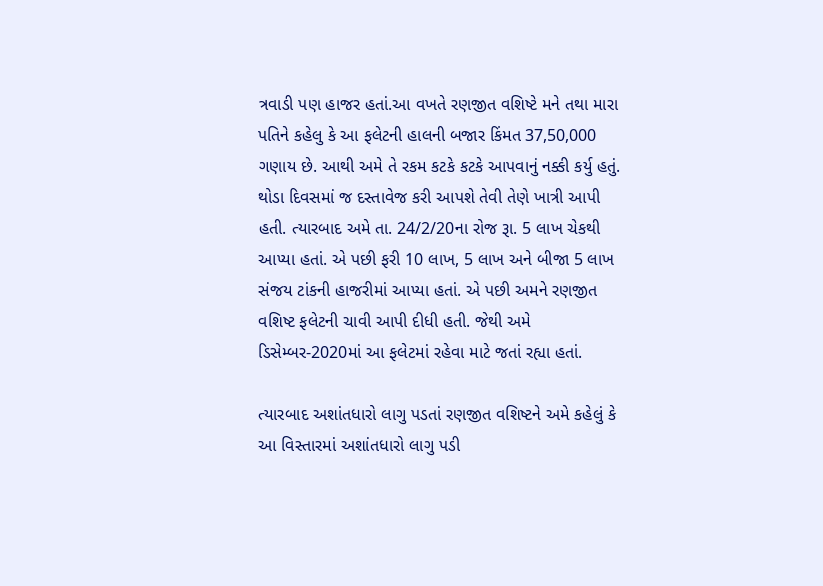ત્રવાડી પણ હાજર હતાં.આ વખતે રણજીત વશિષ્ટે મને તથા મારા પતિને કહેલુ કે આ ફલેટની હાલની બજાર કિંમત 37,50,000 ગણાય છે. આથી અમે તે રકમ કટકે કટકે આપવાનું નક્કી કર્યુ હતું. થોડા દિવસમાં જ દસ્તાવેજ કરી આપશે તેવી તેણે ખાત્રી આપી હતી. ત્યારબાદ અમે તા. 24/2/20ના રોજ રૂા. 5 લાખ ચેકથી આપ્યા હતાં. એ પછી ફરી 10 લાખ, 5 લાખ અને બીજા 5 લાખ સંજય ટાંકની હાજરીમાં આપ્યા હતાં. એ પછી અમને રણજીત વશિષ્ટ ફલેટની ચાવી આપી દીધી હતી. જેથી અમે ડિસેમ્બર-2020માં આ ફલેટમાં રહેવા માટે જતાં રહ્યા હતાં.

ત્યારબાદ અશાંતધારો લાગુ પડતાં રણજીત વશિષ્ટને અમે કહેલું કે આ વિસ્તારમાં અશાંતધારો લાગુ પડી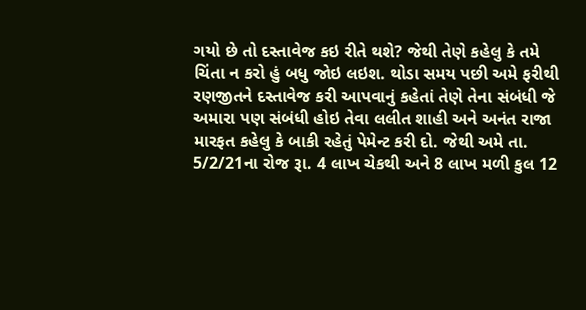ગયો છે તો દસ્તાવેજ કઇ રીતે થશે? જેથી તેણે કહેલુ કે તમે ચિંતા ન કરો હું બધુ જોઇ લઇશ. થોડા સમય પછી અમે ફરીથી રણજીતને દસ્તાવેજ કરી આપવાનું કહેતાં તેણે તેના સંબંધી જે અમારા પણ સંબંધી હોઇ તેવા લલીત શાહી અને અનંત રાજા મારફત કહેલુ કે બાકી રહેતું પેમેન્ટ કરી દો. જેથી અમે તા. 5/2/21ના રોજ રૂા. 4 લાખ ચેકથી અને 8 લાખ મળી કુલ 12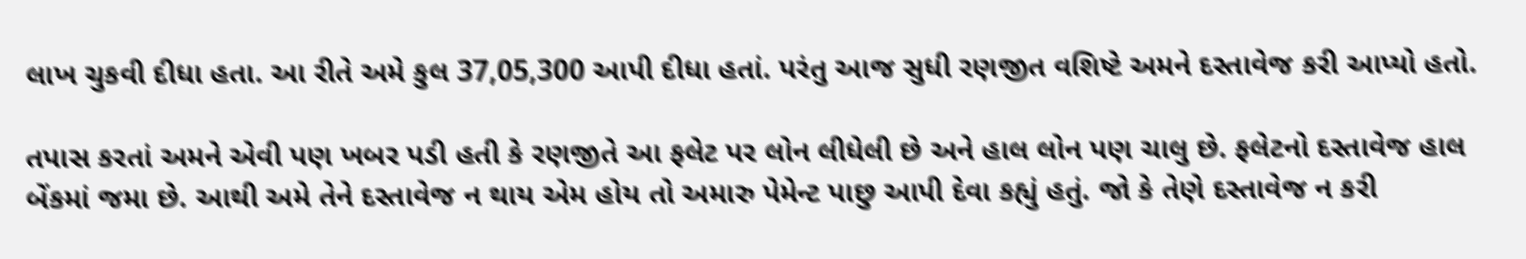લાખ ચુકવી દીધા હતા. આ રીતે અમે કુલ 37,05,300 આપી દીધા હતાં. પરંતુ આજ સુધી રણજીત વશિષ્ટે અમને દસ્તાવેજ કરી આપ્યો હતો.

તપાસ કરતાં અમને એવી પણ ખબર પડી હતી કે રણજીતે આ ફલેટ પર લોન લીધેલી છે અને હાલ લોન પણ ચાલુ છે. ફલેટનો દસ્તાવેજ હાલ બેંકમાં જમા છે. આથી અમે તેને દસ્તાવેજ ન થાય એમ હોય તો અમારુ પેમેન્ટ પાછુ આપી દેવા કહ્યું હતું. જો કે તેણે દસ્તાવેજ ન કરી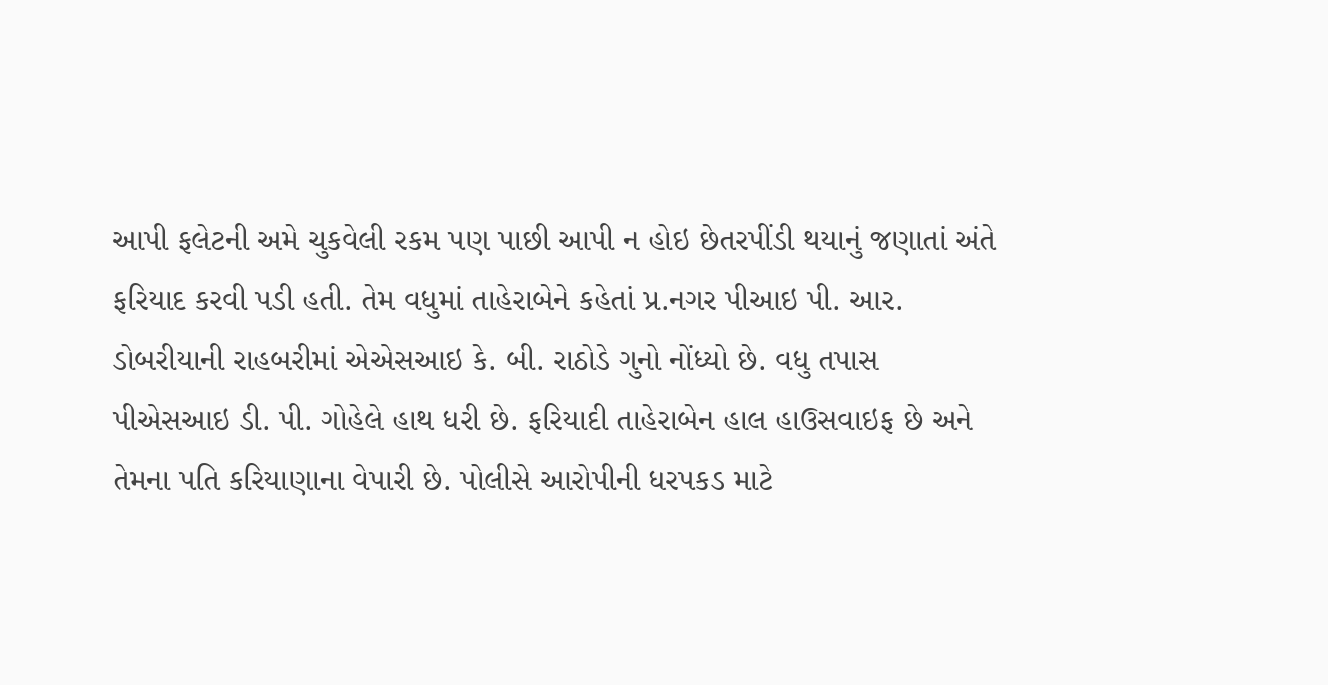આપી ફલેટની અમે ચુકવેલી રકમ પણ પાછી આપી ન હોઇ છેતરપીંડી થયાનું જણાતાં અંતે ફરિયાદ કરવી પડી હતી. તેમ વધુમાં તાહેરાબેને કહેતાં પ્ર.નગર પીઆઇ પી. આર. ડોબરીયાની રાહબરીમાં એએસઆઇ કે. બી. રાઠોડે ગુનો નોંધ્યો છે. વધુ તપાસ પીએસઆઇ ડી. પી. ગોહેલે હાથ ધરી છે. ફરિયાદી તાહેરાબેન હાલ હાઉસવાઇફ છે અને તેમના પતિ કરિયાણાના વેપારી છે. પોલીસે આરોપીની ધરપકડ માટે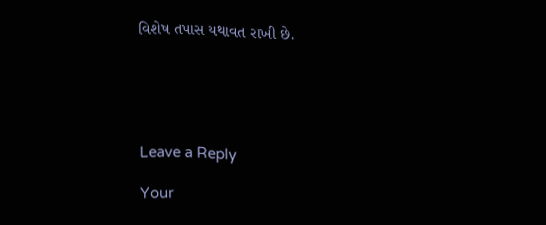વિશેષ તપાસ યથાવત રાખી છે.





Leave a Reply

Your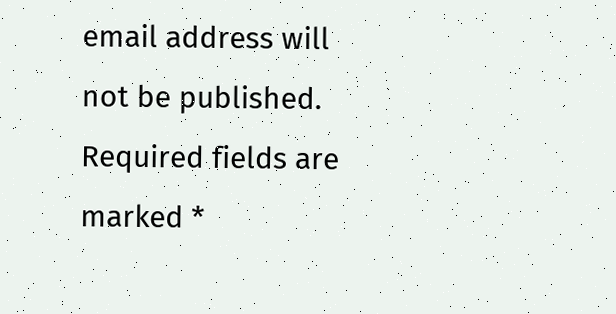email address will not be published. Required fields are marked *